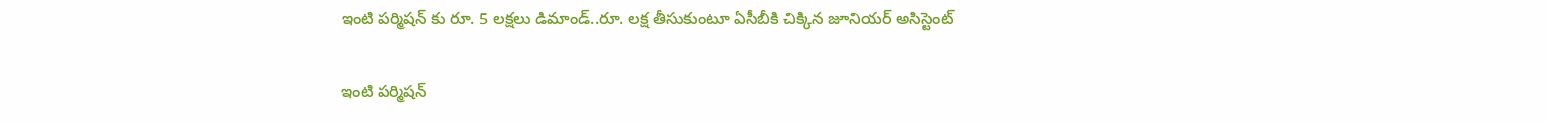ఇంటి పర్మిషన్‌‌‌‌ కు రూ. 5 లక్షలు డిమాండ్‌‌‌‌..రూ. లక్ష తీసుకుంటూ ఏసీబీకి చిక్కిన జూనియర్‌‌‌‌ అసిస్టెంట్‌‌‌‌

ఇంటి పర్మిషన్‌‌‌‌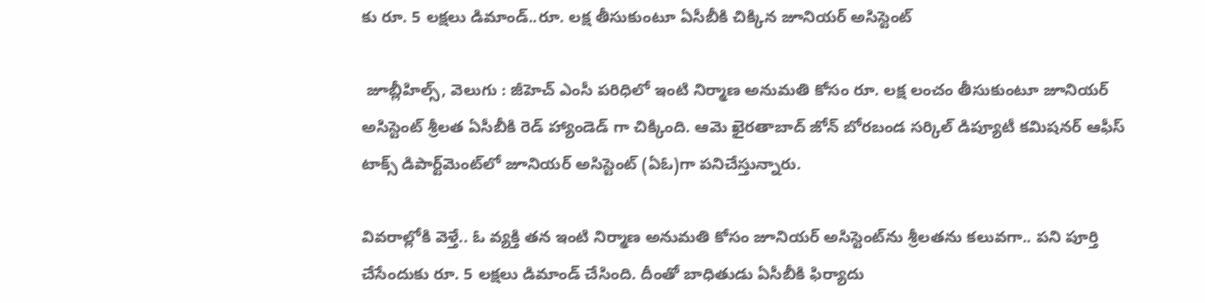కు రూ. 5 లక్షలు డిమాండ్‌‌‌‌..రూ. లక్ష తీసుకుంటూ ఏసీబీకి చిక్కిన జూనియర్‌‌‌‌ అసిస్టెంట్‌‌‌‌

 జూబ్లీహిల్స్, వెలుగు : జీహెచ్ ఎంసీ పరిధిలో ఇంటి నిర్మాణ అనుమతి కోసం రూ. లక్ష లంచం తీసుకుంటూ జూనియర్ అసిస్టెంట్ శ్రీలత ఏసీబీకి రెడ్ హ్యాండెడ్ గా చిక్కింది. ఆమె ఖైరతాబాద్ జోన్‌‌‌‌ బోరబండ సర్కిల్‌‌‌‌ డిప్యూటీ కమిషనర్ ఆఫీస్‌‌‌‌ టాక్స్ డిపార్ట్‌‌‌‌మెంట్‌‌‌‌లో జూనియర్‌‌‌‌ అసిస్టెంట్‌‌‌‌ (ఏఓ)గా పనిచేస్తున్నారు.

వివరాల్లోకి వెళ్తే.. ఓ వ్యక్తి తన ఇంటి నిర్మాణ అనుమతి కోసం జూనియర్‌‌‌‌ అసిస్టెంట్‌‌‌‌ను శ్రీలతను కలువగా.. పని పూర్తి చేసేందుకు రూ. 5 లక్షలు డిమాండ్‌‌‌‌ చేసింది. దీంతో బాధితుడు ఏసీబీకి ఫిర్యాదు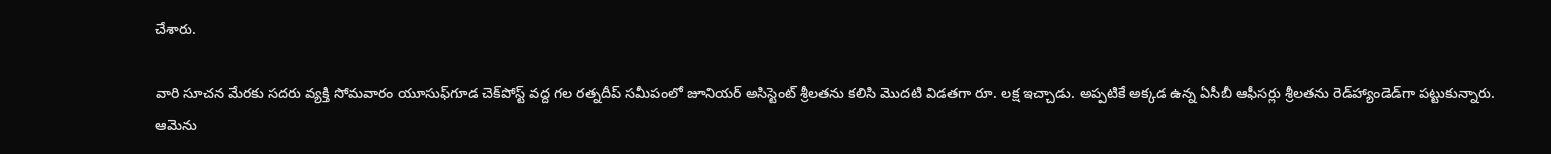చేశారు.

వారి సూచన మేరకు సదరు వ్యక్తి సోమవారం యూసుఫ్‌‌‌‌గూడ చెక్‌‌‌‌పోస్ట్‌‌‌‌ వద్ద గల రత్నదీప్‌‌‌‌ సమీపంలో జూనియర్‌‌‌‌ అసిస్టెంట్‌‌‌‌ శ్రీలతను కలిసి మొదటి విడతగా రూ. లక్ష ఇచ్చాడు. అప్పటికే అక్కడ ఉన్న ఏసీబీ ఆఫీసర్లు శ్రీలతను రెడ్‌‌‌‌హ్యాండెడ్‌‌‌‌గా పట్టుకున్నారు. ఆమెను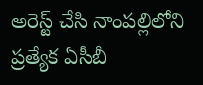అరెస్ట్‌‌‌‌ చేసి నాంపల్లిలోని ప్రత్యేక ఏసీబీ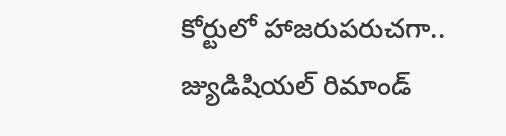కోర్టులో హాజరుపరుచగా.. జ్యుడిషియల్‌‌‌‌ రిమాండ్‌‌‌‌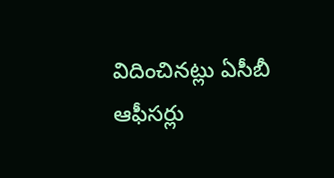విదించినట్లు ఏసీబీ ఆఫీసర్లు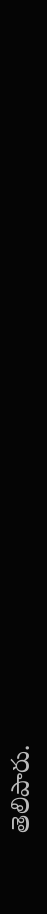తెలిపారు.